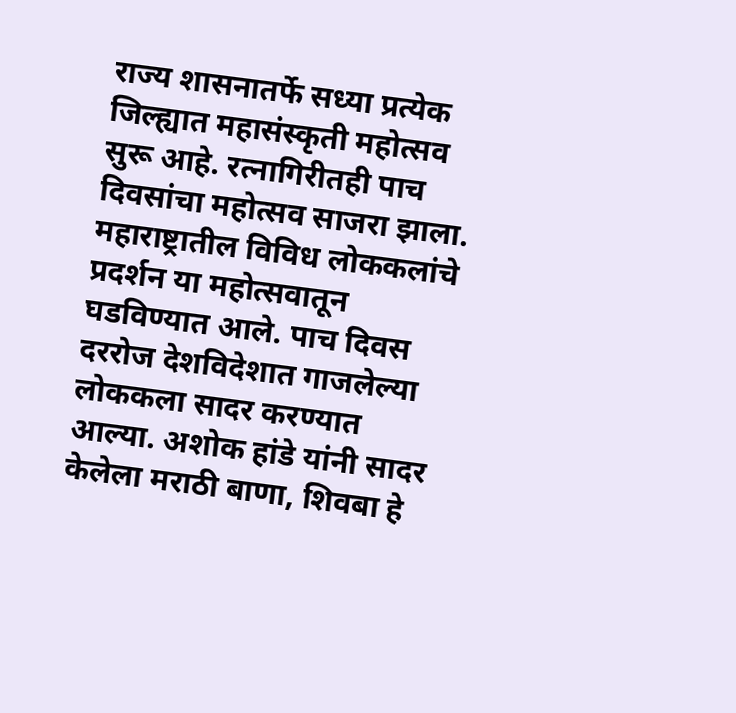राज्य शासनातर्फे सध्या प्रत्येक जिल्ह्यात महासंस्कृती महोत्सव सुरू आहे. रत्नागिरीतही पाच दिवसांचा महोत्सव साजरा झाला. महाराष्ट्रातील विविध लोककलांचे प्रदर्शन या महोत्सवातून घडविण्यात आले. पाच दिवस दररोज देशविदेशात गाजलेल्या लोककला सादर करण्यात आल्या. अशोक हांडे यांनी सादर केलेला मराठी बाणा, शिवबा हे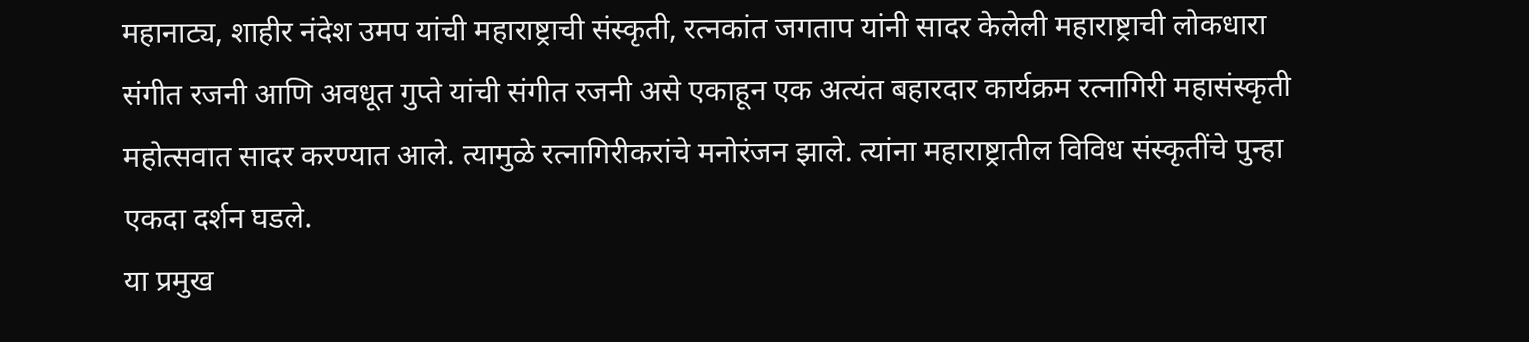महानाट्य, शाहीर नंदेश उमप यांची महाराष्ट्राची संस्कृती, रत्नकांत जगताप यांनी सादर केलेली महाराष्ट्राची लोकधारा संगीत रजनी आणि अवधूत गुप्ते यांची संगीत रजनी असे एकाहून एक अत्यंत बहारदार कार्यक्रम रत्नागिरी महासंस्कृती महोत्सवात सादर करण्यात आले. त्यामुळे रत्नागिरीकरांचे मनोरंजन झाले. त्यांना महाराष्ट्रातील विविध संस्कृतींचे पुन्हा एकदा दर्शन घडले.
या प्रमुख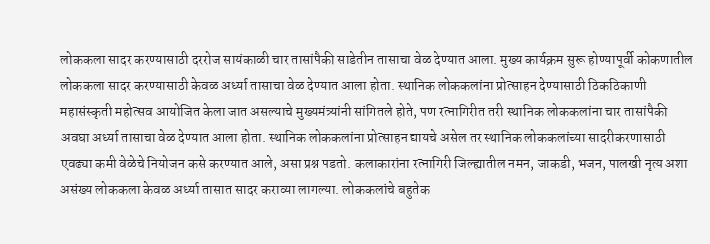लोककला सादर करण्यासाठी दररोज सायंकाळी चार तासांपैकी साडेतीन तासाचा वेळ देण्यात आला. मुख्य कार्यक्रम सुरू होण्यापूर्वी कोकणातील लोककला सादर करण्यासाठी केवळ अर्ध्या तासाचा वेळ देण्यात आला होता. स्थानिक लोककलांना प्रोत्साहन देण्यासाठी ठिकठिकाणी महासंस्कृती महोत्सव आयोजित केला जात असल्याचे मुख्यमंत्र्यांनी सांगितले होते, पण रत्नागिरीत तरी स्थानिक लोककलांना चार तासांपैकी अवघा अर्ध्या तासाचा वेळ देण्यात आला होता. स्थानिक लोककलांना प्रोत्साहन द्यायचे असेल तर स्थानिक लोककलांच्या सादरीकरणासाठी एवढ्या कमी वेळेचे नियोजन कसे करण्यात आले, असा प्रश्न पडतो. कलाकारांना रत्नागिरी जिल्ह्यातील नमन, जाकडी, भजन, पालखी नृत्य अशा असंख्य लोककला केवळ अर्ध्या तासात सादर कराव्या लागल्या. लोककलांचे बहुतेक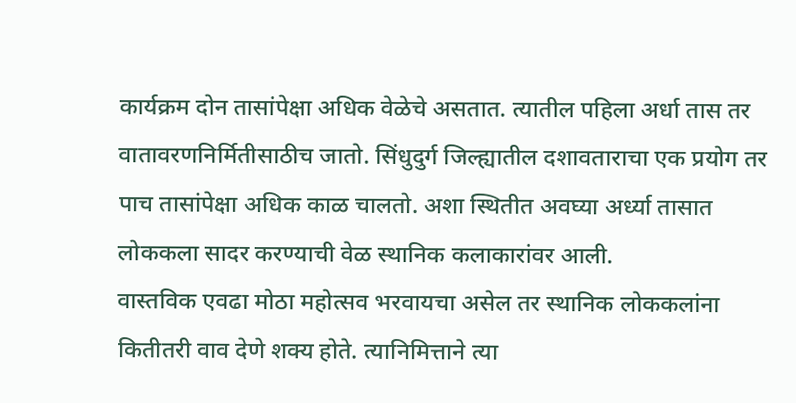कार्यक्रम दोन तासांपेक्षा अधिक वेळेचे असतात. त्यातील पहिला अर्धा तास तर वातावरणनिर्मितीसाठीच जातो. सिंधुदुर्ग जिल्ह्यातील दशावताराचा एक प्रयोग तर पाच तासांपेक्षा अधिक काळ चालतो. अशा स्थितीत अवघ्या अर्ध्या तासात लोककला सादर करण्याची वेळ स्थानिक कलाकारांवर आली.
वास्तविक एवढा मोठा महोत्सव भरवायचा असेल तर स्थानिक लोककलांना कितीतरी वाव देणे शक्य होते. त्यानिमित्ताने त्या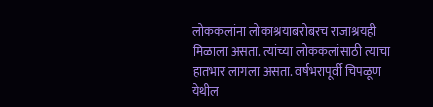लोककलांना लोकाश्रयाबरोबरच राजाश्रयही मिळाला असता. त्यांच्या लोककलांसाठी त्याचा हातभार लागला असता. वर्षभरापूर्वी चिपळूण येथील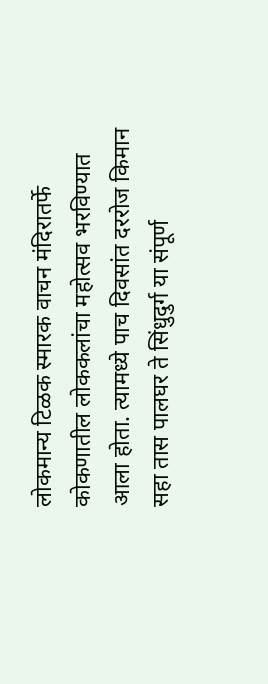लोकमान्य टिळक स्मारक वाचन मंदिरातर्फे कोकणातील लोककलांचा महोत्सव भरविण्यात आला होता. त्यामध्ये पाच दिवसांत दररोज किमान सहा तास पालघर ते सिंधुदुर्ग या संपूर्ण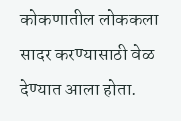कोकणातील लोककला सादर करण्यासाठी वेळ देण्यात आला होता.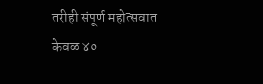तरीही संपूर्ण महोत्सवात केवळ ४०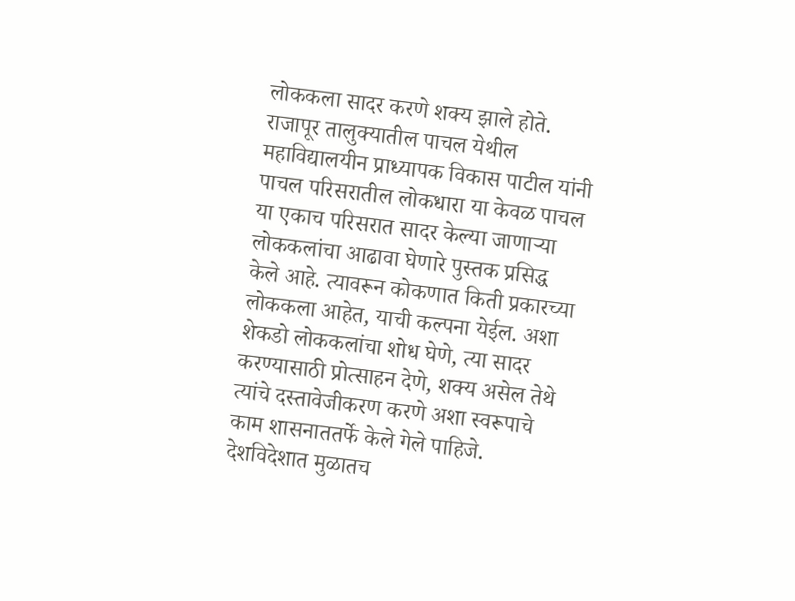लोककला सादर करणे शक्य झाले होते. राजापूर तालुक्यातील पाचल येथील महाविद्यालयीन प्राध्यापक विकास पाटील यांनी पाचल परिसरातील लोकधारा या केवळ पाचल या एकाच परिसरात सादर केल्या जाणाऱ्या लोककलांचा आढावा घेणारे पुस्तक प्रसिद्ध केले आहे. त्यावरून कोकणात किती प्रकारच्या लोककला आहेत, याची कल्पना येईल. अशा शेकडो लोककलांचा शोध घेणे, त्या सादर करण्यासाठी प्रोत्साहन देणे, शक्य असेल तेथे त्यांचे दस्तावेजीकरण करणे अशा स्वरूपाचे काम शासनाततर्फे केले गेले पाहिजे. देशविदेशात मुळातच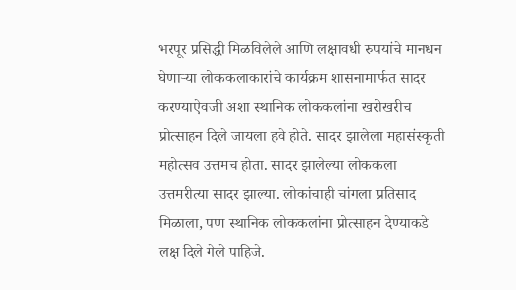भरपूर प्रसिद्धी मिळविलेले आणि लक्षावधी रुपयांचे मानधन घेणाऱ्या लोककलाकारांचे कार्यक्रम शासनामार्फत सादर करण्याऐवजी अशा स्थानिक लोककलांना खरोखरीच प्रोत्साहन दिले जायला हवे होते. सादर झालेला महासंस्कृती महोत्सव उत्तमच होता. सादर झालेल्या लोककला उत्तमरीत्या सादर झाल्या. लोकांचाही चांगला प्रतिसाद मिळाला, पण स्थानिक लोककलांना प्रोत्साहन देण्याकडे लक्ष दिले गेले पाहिजे.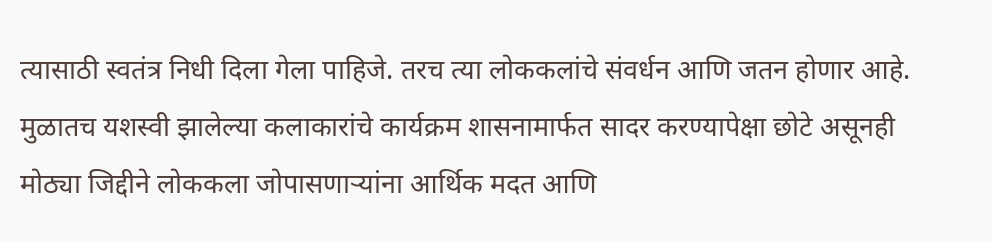त्यासाठी स्वतंत्र निधी दिला गेला पाहिजे. तरच त्या लोककलांचे संवर्धन आणि जतन होणार आहे. मुळातच यशस्वी झालेल्या कलाकारांचे कार्यक्रम शासनामार्फत सादर करण्यापेक्षा छोटे असूनही मोठ्या जिद्दीने लोककला जोपासणाऱ्यांना आर्थिक मदत आणि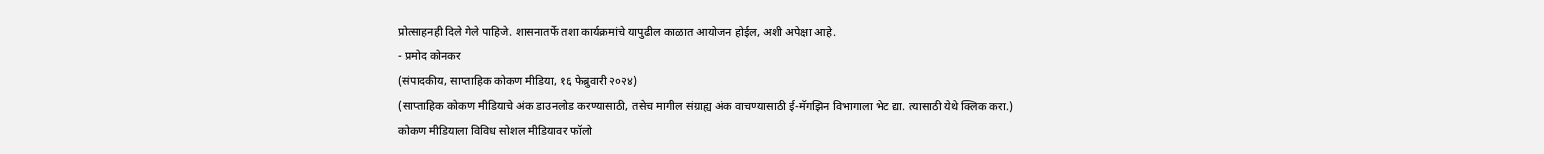प्रोत्साहनही दिले गेले पाहिजे. शासनातर्फे तशा कार्यक्रमांचे यापुढील काळात आयोजन होईल, अशी अपेक्षा आहे.
- प्रमोद कोनकर
(संपादकीय, साप्ताहिक कोकण मीडिया, १६ फेब्रुवारी २०२४)
(साप्ताहिक कोकण मीडियाचे अंक डाउनलोड करण्यासाठी, तसेच मागील संग्राह्य अंक वाचण्यासाठी ई-मॅगझिन विभागाला भेट द्या. त्यासाठी येथे क्लिक करा.)
कोकण मीडियाला विविध सोशल मीडियावर फॉलो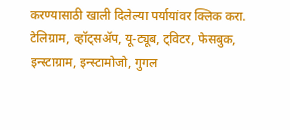करण्यासाठी खाली दिलेल्या पर्यायांवर क्लिक करा.
टेलिग्राम, व्हॉट्सॲप, यू-ट्यूब, ट्विटर, फेसबुक, इन्स्टाग्राम, इन्स्टामोजो, गुगल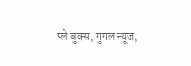प्ले बुक्स, गुगल न्यूज,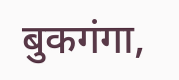बुकगंगा,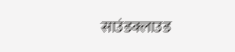साउंडक्लाउड